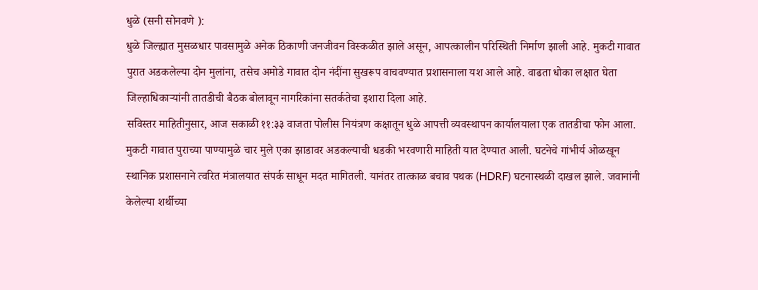धुळे (सनी सोनवणे ):
धुळे जिल्ह्यात मुसळधार पावसामुळे अनेक ठिकाणी जनजीवन विस्कळीत झाले असून, आपत्कालीन परिस्थिती निर्माण झाली आहे. मुकटी गावात पुरात अडकलेल्या दोन मुलांना, तसेच अमोडे गावात दोन नंदींना सुखरूप वाचवण्यात प्रशासनाला यश आले आहे. वाढता धोका लक्षात घेता जिल्हाधिकाऱ्यांनी तातडीची बैठक बोलावून नागरिकांना सतर्कतेचा इशारा दिला आहे.
सविस्तर माहितीनुसार, आज सकाळी ११:३३ वाजता पोलीस नियंत्रण कक्षातून धुळे आपत्ती व्यवस्थापन कार्यालयाला एक तातडीचा फोन आला. मुकटी गावात पुराच्या पाण्यामुळे चार मुले एका झाडावर अडकल्याची धडकी भरवणारी माहिती यात देण्यात आली. घटनेचे गांभीर्य ओळखून स्थानिक प्रशासनाने त्वरित मंत्रालयात संपर्क साधून मदत मागितली. यानंतर तात्काळ बचाव पथक (HDRF) घटनास्थळी दाखल झाले. जवानांनी केलेल्या शर्थीच्या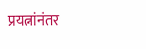प्रयत्नांनंतर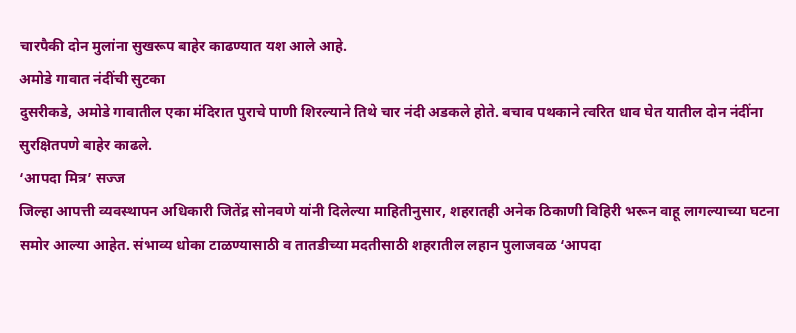चारपैकी दोन मुलांना सुखरूप बाहेर काढण्यात यश आले आहे.
अमोडे गावात नंदींची सुटका
दुसरीकडे, अमोडे गावातील एका मंदिरात पुराचे पाणी शिरल्याने तिथे चार नंदी अडकले होते. बचाव पथकाने त्वरित धाव घेत यातील दोन नंदींना सुरक्षितपणे बाहेर काढले.
‘आपदा मित्र’ सज्ज
जिल्हा आपत्ती व्यवस्थापन अधिकारी जितेंद्र सोनवणे यांनी दिलेल्या माहितीनुसार, शहरातही अनेक ठिकाणी विहिरी भरून वाहू लागल्याच्या घटना समोर आल्या आहेत. संभाव्य धोका टाळण्यासाठी व तातडीच्या मदतीसाठी शहरातील लहान पुलाजवळ ‘आपदा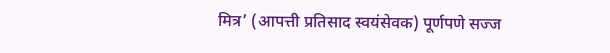मित्र’ (आपत्ती प्रतिसाद स्वयंसेवक) पूर्णपणे सज्ज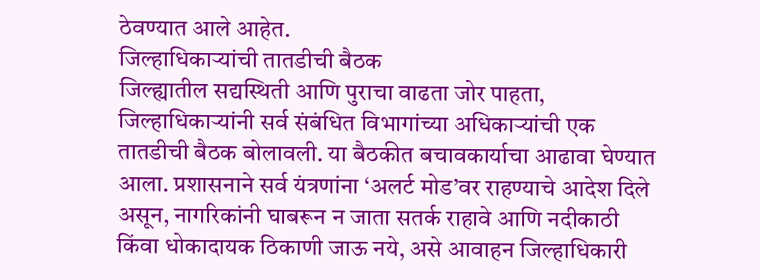ठेवण्यात आले आहेत.
जिल्हाधिकाऱ्यांची तातडीची बैठक
जिल्ह्यातील सद्यस्थिती आणि पुराचा वाढता जोर पाहता, जिल्हाधिकाऱ्यांनी सर्व संबंधित विभागांच्या अधिकाऱ्यांची एक तातडीची बैठक बोलावली. या बैठकीत बचावकार्याचा आढावा घेण्यात आला. प्रशासनाने सर्व यंत्रणांना ‘अलर्ट मोड’वर राहण्याचे आदेश दिले असून, नागरिकांनी घाबरून न जाता सतर्क राहावे आणि नदीकाठी किंवा धोकादायक ठिकाणी जाऊ नये, असे आवाहन जिल्हाधिकारी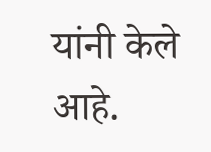यांनी केले आहे.